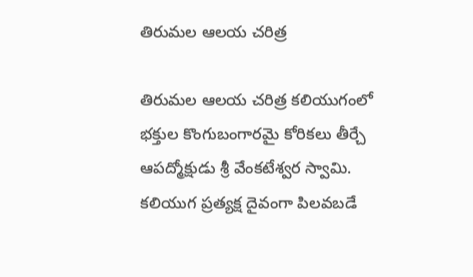తిరుమల ఆలయ చరిత్ర

తిరుమల ఆలయ చరిత్ర కలియుగంలో భక్తుల కొంగుబంగారమై కోరికలు తీర్చే ఆపద్మోక్షుడు శ్రీ వేంకటేశ్వర స్వామి. కలియుగ ప్రత్యక్ష దైవంగా పిలవబడే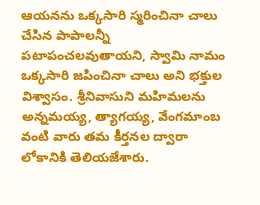ఆయనను ఒక్కసారి స్మరించినా చాలు చేసిన పాపాలన్నీ పటాపంచలవుతాయని, స్వామి నామం ఒక్కసారి జపించినా చాలు అని భక్తుల విశ్వాసం. శ్రీనివాసుని మహిమలను అన్నమయ్య, త్యాగయ్య, వేంగమాంబ వంటి వారు తమ కీర్తనల ద్వారా లోకానికి తెలియజేశారు.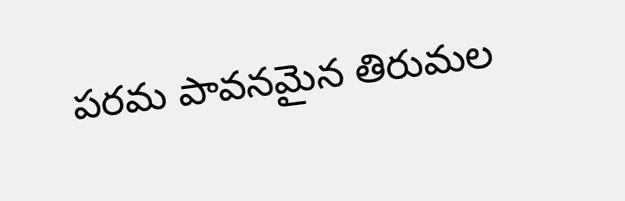పరమ పావనమైన తిరుమల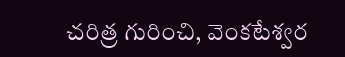చరిత్ర గురించి, వెంకటేశ్వర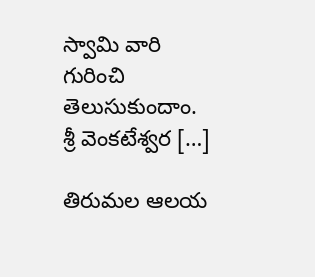స్వామి వారి గురించి తెలుసుకుందాం. శ్రీ వెంకటేశ్వర […]

తిరుమల ఆలయ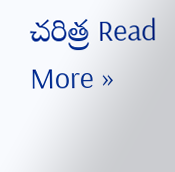చరిత్ర Read More »